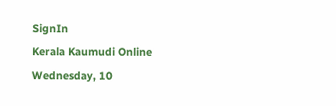SignIn
Kerala Kaumudi Online
Wednesday, 10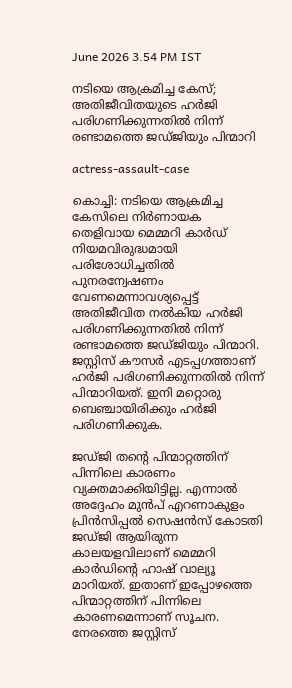June 2026 3.54 PM IST

നടിയെ ആക്രമിച്ച കേസ്; അതിജീവിതയുടെ ഹർജി പരിഗണിക്കുന്നതിൽ നിന്ന് രണ്ടാമത്തെ ജഡ്ജിയും പിന്മാറി

actress-assault-case

കൊച്ചി: നടിയെ ആക്രമിച്ച കേസിലെ നിർണായക തെളിവായ മെമ്മറി കാർഡ് നിയമവിരുദ്ധമായി പരിശോധിച്ചതിൽ പുനരന്വേഷണം വേണമെന്നാവശ്യപ്പെട്ട് അതിജീവിത നൽകിയ ഹർജി പരിഗണിക്കുന്നതില്‍ നിന്ന് രണ്ടാമത്തെ ജഡ്ജിയും പിന്മാറി. ജസ്റ്റിസ് കൗസർ എടപ്പഗത്താണ് ഹർജി പരിഗണിക്കുന്നതിൽ നിന്ന് പിന്മാറിയത്. ഇനി മറ്റൊരു ബെഞ്ചായിരിക്കും ഹര്‍ജി പരിഗണിക്കുക.

ജഡ്ജി തന്റെ പിന്മാറ്റത്തിന് പിന്നിലെ കാരണം വ്യക്തമാക്കിയിട്ടില്ല. എന്നാൽ അദ്ദേഹം മുൻപ് എറണാകുളം പ്രിൻസിപ്പൽ സെഷൻസ് കോടതി ജഡ്ജി ആയിരുന്ന കാലയളവിലാണ് മെമ്മറി കാർഡിന്റെ ഹാഷ് വാല്യൂ മാറിയത്. ഇതാണ് ഇപ്പോഴത്തെ പിന്മാറ്റത്തിന് പിന്നിലെ കാരണമെന്നാണ് സൂചന. നേരത്തെ ജസ്റ്റിസ്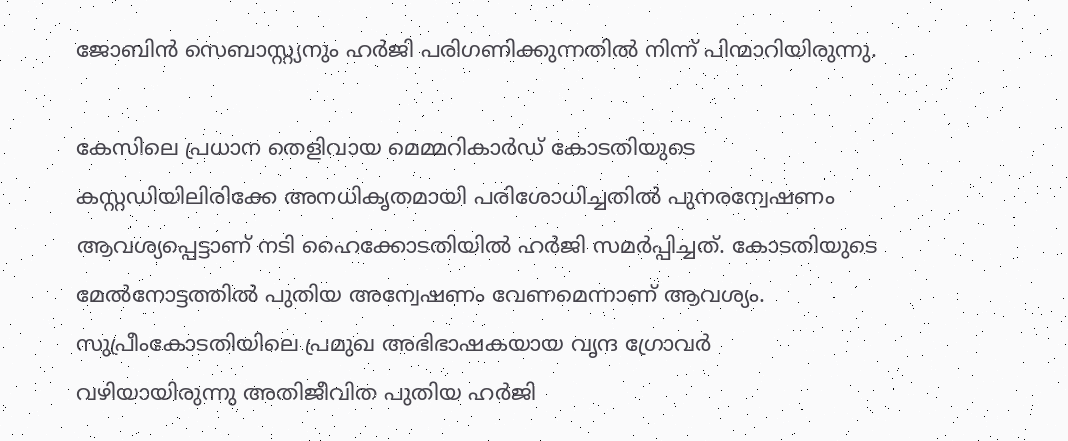ജോബിന്‍ സെബാസ്റ്റ്യനും ഹര്‍ജി പരിഗണിക്കുന്നതില്‍ നിന്ന് പിന്മാറിയിരുന്നു.

കേസിലെ പ്രധാന തെളിവായ മെമ്മറികാര്‍ഡ് കോടതിയുടെ കസ്റ്റഡിയിലിരിക്കേ അനധികൃതമായി പരിശോധിച്ചതില്‍ പുനരന്വേഷണം ആവശ്യപ്പെട്ടാണ് നടി ഹൈക്കോടതിയില്‍ ഹര്‍ജി സമര്‍പ്പിച്ചത്. കോടതിയുടെ മേല്‍നോട്ടത്തില്‍ പുതിയ അന്വേഷണം വേണമെന്നാണ് ആവശ്യം. സുപ്രീംകോടതിയിലെ പ്രമുഖ അഭിഭാഷകയായ വൃന്ദ ഗ്രോവര്‍ വഴിയായിരുന്നു അതിജീവിത പുതിയ ഹര്‍ജി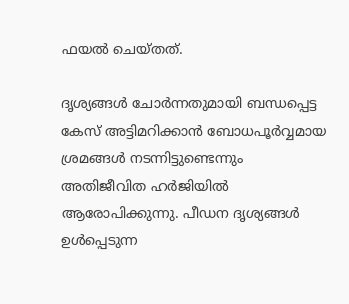ഫയല്‍ ചെയ്തത്.

ദൃശ്യങ്ങള്‍ ചോര്‍ന്നതുമായി ബന്ധപ്പെട്ട കേസ് അട്ടിമറിക്കാന്‍ ബോധപൂര്‍വ്വമായ ശ്രമങ്ങള്‍ നടന്നിട്ടുണ്ടെന്നും അതിജീവിത ഹർജിയിൽ ആരോപിക്കുന്നു. പീഡന ദൃശ്യങ്ങള്‍ ഉള്‍പ്പെടുന്ന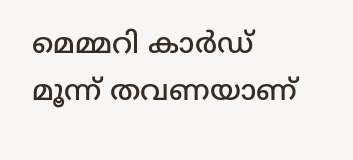മെമ്മറി കാര്‍ഡ് മൂന്ന് തവണയാണ്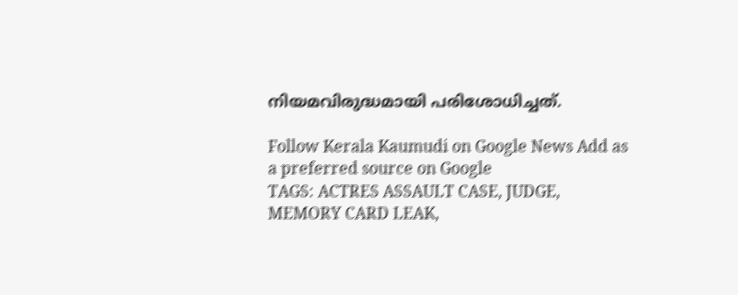നിയമവിരുദ്ധമായി പരിശോധിച്ചത്.

Follow Kerala Kaumudi on Google News Add as a preferred source on Google
TAGS: ACTRES ASSAULT CASE, JUDGE, MEMORY CARD LEAK,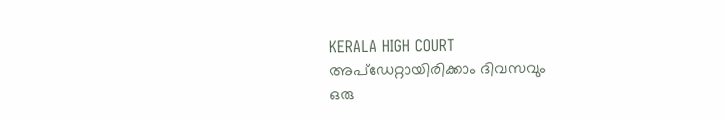KERALA HIGH COURT
അപ്ഡേറ്റായിരിക്കാം ദിവസവും
ഒരു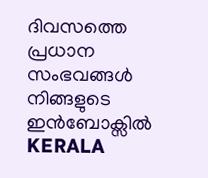ദിവസത്തെ പ്രധാന സംഭവങ്ങൾ നിങ്ങളുടെ ഇൻബോക്സിൽ
KERALA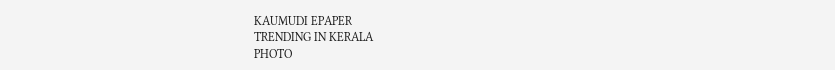KAUMUDI EPAPER
TRENDING IN KERALA
PHOTO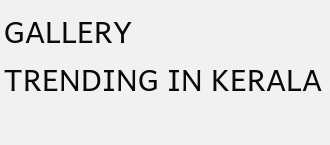GALLERY
TRENDING IN KERALA